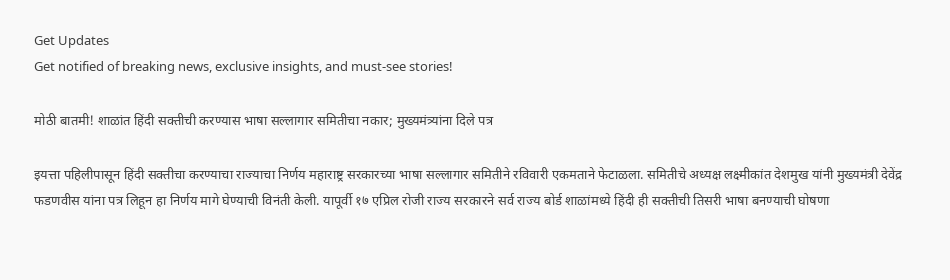Get Updates
Get notified of breaking news, exclusive insights, and must-see stories!

मोठी बातमी! शाळांत हिंदी सक्तीची करण्यास भाषा सल्लागार समितीचा नकार; मुख्यमंत्र्यांना दिले पत्र

इयत्ता पहिलीपासून हिंदी सक्तीचा करण्याचा राज्याचा निर्णय महाराष्ट्र सरकारच्या भाषा सल्लागार समितीने रविवारी एकमताने फेटाळला. समितीचे अध्यक्ष लक्ष्मीकांत देशमुख यांनी मुख्यमंत्री देवेंद्र फडणवीस यांना पत्र लिहून हा निर्णय मागे घेण्याची विनंती केली. यापूर्वी १७ एप्रिल रोजी राज्य सरकारने सर्व राज्य बोर्ड शाळांमध्ये हिंदी ही सक्तीची तिसरी भाषा बनण्याची घोषणा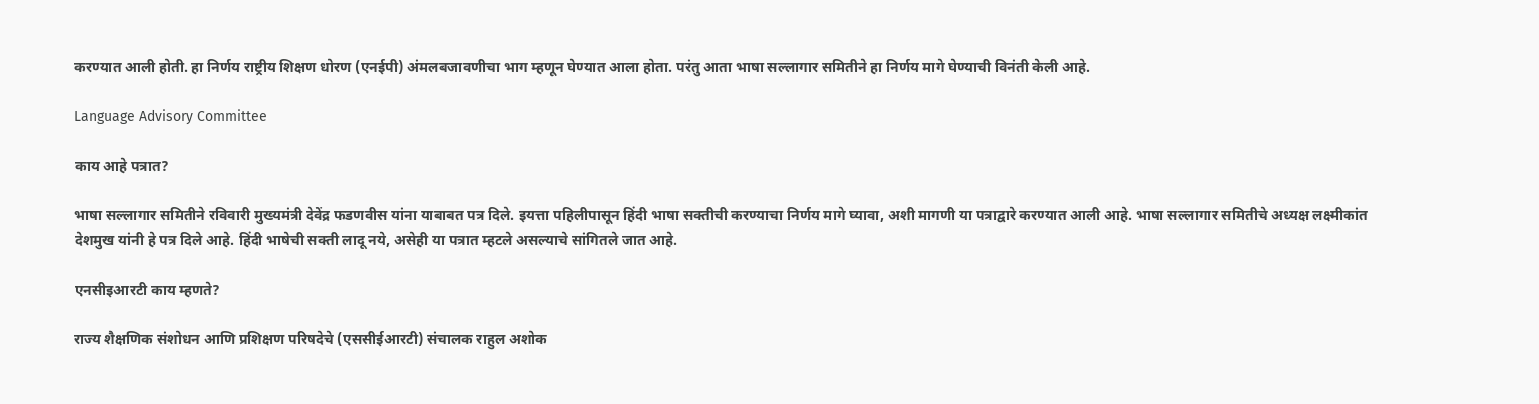करण्यात आली होती. हा निर्णय राष्ट्रीय शिक्षण धोरण (एनईपी) अंमलबजावणीचा भाग म्हणून घेण्यात आला होता. परंतु आता भाषा सल्लागार समितीने हा निर्णय मागे घेण्याची विनंती केली आहे.

Language Advisory Committee

काय आहे पत्रात?

भाषा सल्लागार समितीने रविवारी मुख्यमंत्री देवेंद्र फडणवीस यांना याबाबत पत्र दिले. इयत्ता पहिलीपासून हिंदी भाषा सक्तीची करण्याचा निर्णय मागे घ्यावा, अशी मागणी या पत्राद्वारे करण्यात आली आहे. भाषा सल्लागार समितीचे अध्यक्ष लक्ष्मीकांत देशमुख यांनी हे पत्र दिले आहे. हिंदी भाषेची सक्ती लादू नये, असेही या पत्रात म्हटले असल्याचे सांगितले जात आहे.

एनसीइआरटी काय म्हणते?

राज्य शैक्षणिक संशोधन आणि प्रशिक्षण परिषदेचे (एससीईआरटी) संचालक राहुल अशोक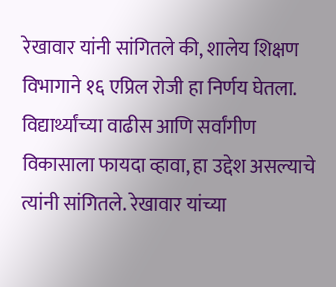रेखावार यांनी सांगितले की, शालेय शिक्षण विभागाने १६ एप्रिल रोजी हा निर्णय घेतला. विद्यार्थ्यांच्या वाढीस आणि सर्वांगीण विकासाला फायदा व्हावा, हा उद्देश असल्याचे त्यांनी सांगितले. रेखावार यांच्या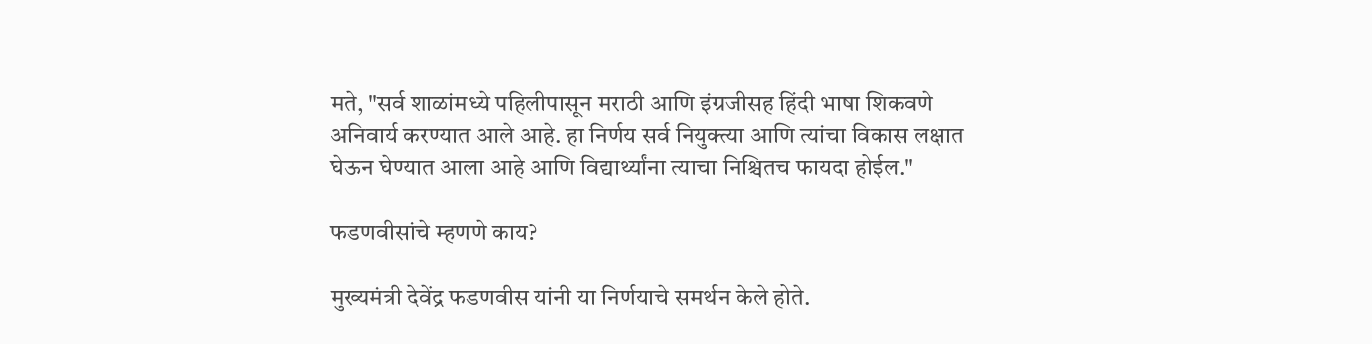मते, "सर्व शाळांमध्ये पहिलीपासून मराठी आणि इंग्रजीसह हिंदी भाषा शिकवणे अनिवार्य करण्यात आले आहे. हा निर्णय सर्व नियुक्त्या आणि त्यांचा विकास लक्षात घेऊन घेण्यात आला आहे आणि विद्यार्थ्यांना त्याचा निश्चितच फायदा होईल."

फडणवीसांचे म्हणणे काय?

मुख्यमंत्री देवेंद्र फडणवीस यांनी या निर्णयाचे समर्थन केले होते.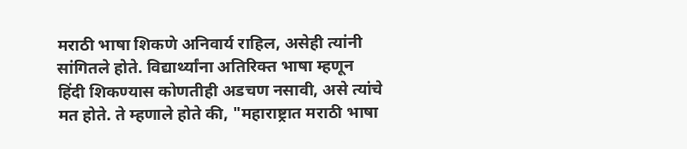मराठी भाषा शिकणे अनिवार्य राहिल, असेही त्यांनी सांगितले होते. विद्यार्थ्यांना अतिरिक्त भाषा म्हणून हिंदी शिकण्यास कोणतीही अडचण नसावी, असे त्यांचे मत होते. ते म्हणाले होते की, "महाराष्ट्रात मराठी भाषा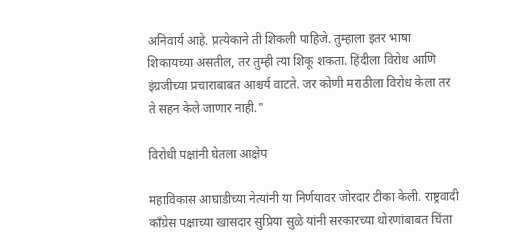अनिवार्य आहे. प्रत्येकाने ती शिकली पाहिजे. तुम्हाला इतर भाषा शिकायच्या असतील, तर तुम्ही त्या शिकू शकता. हिंदीला विरोध आणि इंग्रजीच्या प्रचाराबाबत आश्चर्य वाटते. जर कोणी मराठीला विरोध केला तर ते सहन केले जाणार नाही."

विरोधी पक्षांनी घेतला आक्षेप

महाविकास आघाडीच्या नेत्यांनी या निर्णयावर जोरदार टीका केली. राष्ट्रवादी काँग्रेस पक्षाच्या खासदार सुप्रिया सुळे यांनी सरकारच्या धोरणांबाबत चिंता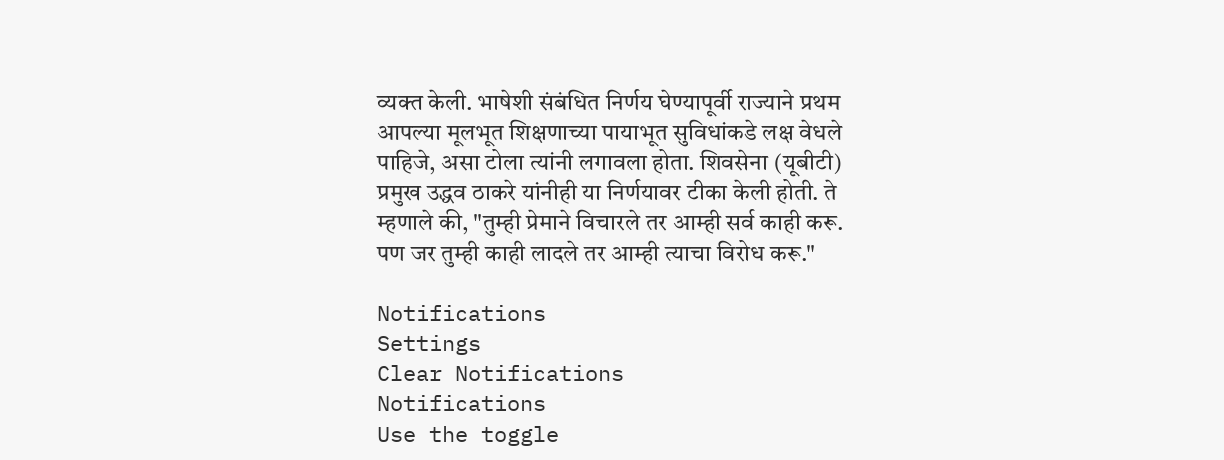व्यक्त केली. भाषेशी संबंधित निर्णय घेण्यापूर्वी राज्याने प्रथम आपल्या मूलभूत शिक्षणाच्या पायाभूत सुविधांकडे लक्ष वेधले पाहिजे, असा टोला त्यांनी लगावला होता. शिवसेना (यूबीटी) प्रमुख उद्धव ठाकरे यांनीही या निर्णयावर टीका केली होती. ते म्हणाले की, "तुम्ही प्रेमाने विचारले तर आम्ही सर्व काही करू. पण जर तुम्ही काही लादले तर आम्ही त्याचा विरोध करू."

Notifications
Settings
Clear Notifications
Notifications
Use the toggle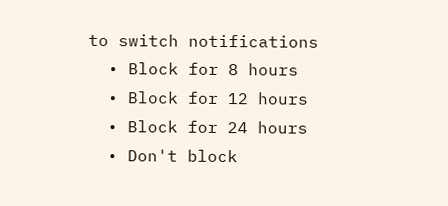to switch notifications
  • Block for 8 hours
  • Block for 12 hours
  • Block for 24 hours
  • Don't block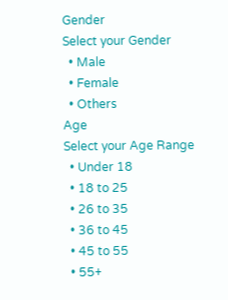Gender
Select your Gender
  • Male
  • Female
  • Others
Age
Select your Age Range
  • Under 18
  • 18 to 25
  • 26 to 35
  • 36 to 45
  • 45 to 55
  • 55+